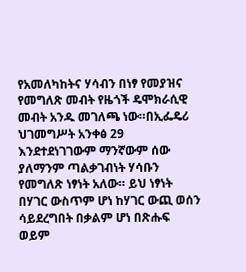የአመለካከትና ሃሳብን በነፃ የመያዝና የመግለጽ መብት የዜጎች ዴሞክራሲዊ መብት አንዱ መገለጫ ነው።በኢፌዴሪ ህገመግሥት አንቀፅ 29 እንደተደነገገውም ማንኛውም ሰው ያለማንም ጣልቃገብነት ሃሳቡን የመግለጽ ነፃነት አለው። ይህ ነፃነት በሃገር ውስጥም ሆነ ከሃገር ውጪ ወሰን ሳይደረግበት በቃልም ሆነ በጽሑፍ ወይም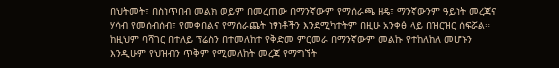በህትመት፣ በስነጥበብ መልክ ወይም በመረጠው በማንኛውም የማሰራጫ ዘዴ፣ ማንኛውንም ዓይነት መረጃና ሃሳብ የመሰብሰብ፣ የመቀበልና የማሰራጨት ነፃነቶችን እንደሚካተትም በዚሁ አንቀፅ ላይ በዝርዝር ሰፍሯል።
ከዚህም ባሻገር በተለይ ፕሬስን በተመለከተ የቅድመ ምርመራ በማንኛውም መልኩ የተከለከለ መሆኑን እንዲሁም የህዝብን ጥቅም የሚመለከት መረጃ የማግኘት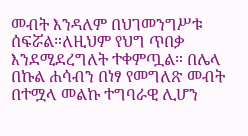መብት እንዳለም በህገመንግሥቱ ሰፍሯል።ለዚህም የህግ ጥበቃ እንደሚደረግለት ተቀምጧል። በሌላ በኩል ሐሳብን በነፃ የመግለጽ መብት በተሟላ መልኩ ተግባራዊ ሊሆን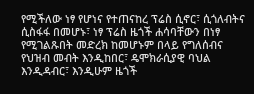የሚችለው ነፃ የሆነና የተጠናከረ ፕሬስ ሲኖር፣ ሲጎለብትና ሲስፋፋ በመሆኑ፣ ነፃ ፕሬስ ዜጎች ሐሳባቸውን በነፃ የሚገልጹበት መድረክ ከመሆኑም በላይ የግለሰብና የህዝብ መብት እንዲከበር፣ ዴሞክራሲያዊ ባህል እንዲዳብር፣ እንዲሁም ዜጎች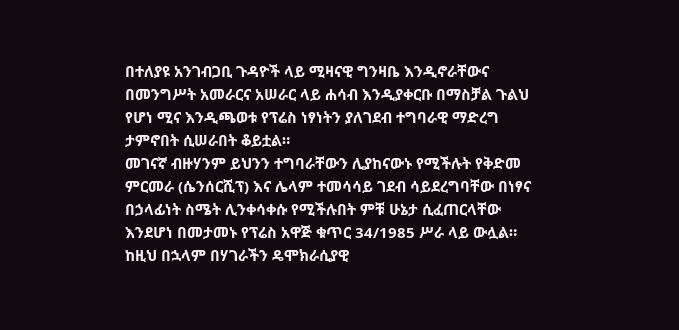በተለያዩ አንገብጋቢ ጉዳዮች ላይ ሚዛናዊ ግንዛቤ እንዲኖራቸውና በመንግሥት አመራርና አሠራር ላይ ሐሳብ እንዲያቀርቡ በማስቻል ጉልህ የሆነ ሚና እንዲጫወቱ የፕሬስ ነፃነትን ያለገደብ ተግባራዊ ማድረግ ታምኖበት ሲሠራበት ቆይቷል።
መገናኛ ብዙሃንም ይህንን ተግባራቸውን ሊያከናውኑ የሚችሉት የቅድመ ምርመራ (ሴንሰርሺፕ) እና ሌላም ተመሳሳይ ገደብ ሳይደረግባቸው በነፃና በኃላፊነት ስሜት ሊንቀሳቀሱ የሚችሉበት ምቹ ሁኔታ ሲፈጠርላቸው እንደሆነ በመታመኑ የፕሬስ አዋጅ ቁጥር 34/1985 ሥራ ላይ ውሏል። ከዚህ በኋላም በሃገራችን ዴሞክራሲያዊ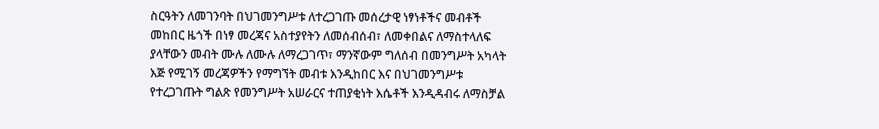ስርዓትን ለመገንባት በህገመንግሥቱ ለተረጋገጡ መሰረታዊ ነፃነቶችና መብቶች መከበር ዜጎች በነፃ መረጃና አስተያየትን ለመሰብሰብ፣ ለመቀበልና ለማስተላለፍ ያላቸውን መብት ሙሉ ለሙሉ ለማረጋገጥ፣ ማንኛውም ግለሰብ በመንግሥት አካላት እጅ የሚገኝ መረጃዎችን የማግኘት መብቱ እንዲከበር እና በህገመንግሥቱ የተረጋገጡት ግልጽ የመንግሥት አሠራርና ተጠያቂነት እሴቶች እንዲዳብሩ ለማስቻል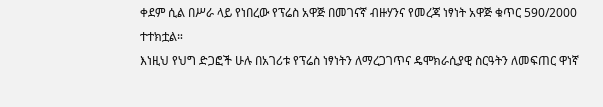ቀደም ሲል በሥራ ላይ የነበረው የፕሬስ አዋጅ በመገናኛ ብዙሃንና የመረጃ ነፃነት አዋጅ ቁጥር 590/2000 ተተክቷል።
እነዚህ የህግ ድጋፎች ሁሉ በአገሪቱ የፕሬስ ነፃነትን ለማረጋገጥና ዴሞክራሲያዊ ስርዓትን ለመፍጠር ዋነኛ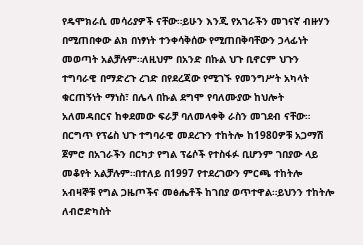የዴሞክራሲ መሳሪያዎች ናቸው።ይሁን እንጂ የአገራችን መገናኛ ብዙሃን በሚጠበቀው ልክ በነፃነት ተንቀሳቅሰው የሚጠበቅባቸውን ኃላፊነት መወጣት አልቻሉም።ለዚህም በአንድ በኩል ህጉ ቢኖርም ህጉን ተግባራዊ በማድረጉ ረገድ በየደረጃው የሚገኙ የመንግሥት አካላት ቁርጠኝነት ማነስ፣ በሌላ በኩል ደግሞ የባለሙያው ከህሎት አለመዳበርና ከቀደመው ፍራቻ ባለመላቀቅ ራስን መገደብ ናቸው። በርግጥ የፕሬስ ህጉ ተግባራዊ መደረጉን ተከትሎ ከ1980ዎቹ አጋማሽ ጀምሮ በአገራችን በርካታ የግል ፕሬሶች የተስፋፉ ቢሆንም ገበያው ላይ መቆየት አልቻሉም።በተለይ በ1997 የተደረገውን ምርጫ ተከትሎ አብዛኞቹ የግል ጋዜጦችና መፅሔቶች ከገበያ ወጥተዋል።ይህንን ተከትሎ ለብሮድካስት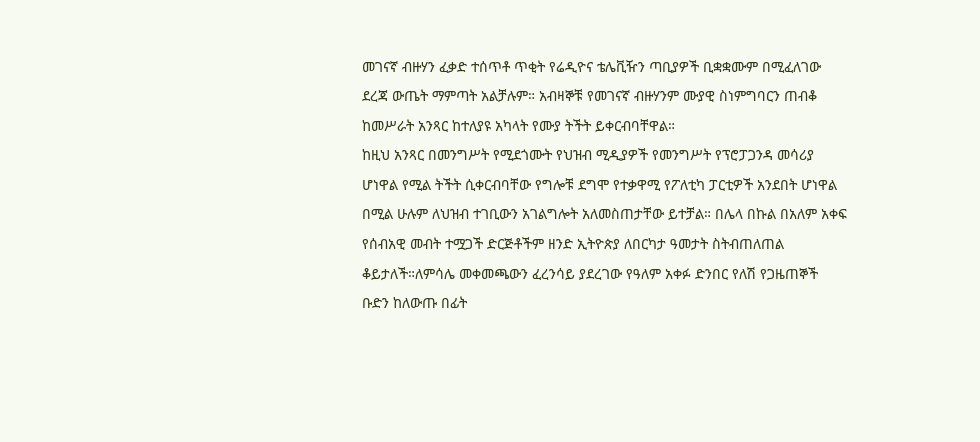መገናኛ ብዙሃን ፈቃድ ተሰጥቶ ጥቂት የሬዲዮና ቴሌቪዥን ጣቢያዎች ቢቋቋሙም በሚፈለገው ደረጃ ውጤት ማምጣት አልቻሉም። አብዛኞቹ የመገናኛ ብዙሃንም ሙያዊ ስነምግባርን ጠብቆ ከመሥራት አንጻር ከተለያዩ አካላት የሙያ ትችት ይቀርብባቸዋል።
ከዚህ አንጻር በመንግሥት የሚደጎሙት የህዝብ ሚዲያዎች የመንግሥት የፕሮፓጋንዳ መሳሪያ ሆነዋል የሚል ትችት ሲቀርብባቸው የግሎቹ ደግሞ የተቃዋሚ የፖለቲካ ፓርቲዎች አንደበት ሆነዋል በሚል ሁሉም ለህዝብ ተገቢውን አገልግሎት አለመስጠታቸው ይተቻል። በሌላ በኩል በአለም አቀፍ የሰብአዊ መብት ተሟጋች ድርጅቶችም ዘንድ ኢትዮጵያ ለበርካታ ዓመታት ስትብጠለጠል ቆይታለች።ለምሳሌ መቀመጫውን ፈረንሳይ ያደረገው የዓለም አቀፉ ድንበር የለሽ የጋዜጠኞች ቡድን ከለውጡ በፊት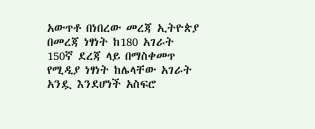አውጥቶ በነበረው መረጃ ኢትዮጵያ በመረጃ ነፃነት ከ180 አገራት 150ኛ ደረጃ ላይ በማስቀመጥ የሚዲያ ነፃነት ከሌላቸው አገራት አንዷ እንደሆነች አስፍሮ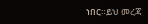ነበር።ይህ መረጃ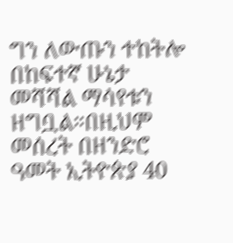ግን ለውጡን ተከትሎ በከፍተኛ ሁኔታ መሻሻል ማሳየቱን ዘግቧል።በዚህም መሰረት በዘንድሮ ዓመት ኢትዮጵያ 40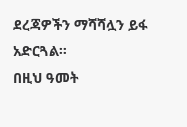ደረጃዎችን ማሻሻሏን ይፋ አድርጓል።
በዚህ ዓመት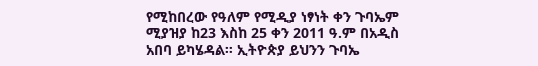የሚከበረው የዓለም የሚዲያ ነፃነት ቀን ጉባኤም ሚያዝያ ከ23 እስከ 25 ቀን 2011 ዓ.ም በአዲስ አበባ ይካሄዳል። ኢትዮጵያ ይህንን ጉባኤ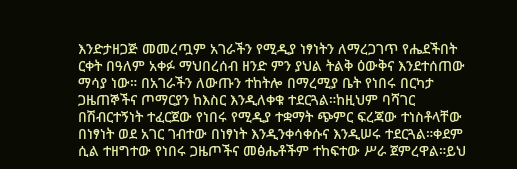እንድታዘጋጅ መመረጧም አገራችን የሚዲያ ነፃነትን ለማረጋገጥ የሔደችበት ርቀት በዓለም አቀፉ ማህበረሰብ ዘንድ ምን ያህል ትልቅ ዕውቅና እንደተሰጠው ማሳያ ነው። በአገራችን ለውጡን ተከትሎ በማረሚያ ቤት የነበሩ በርካታ ጋዜጠኞችና ጦማርያን ከእስር እንዲለቀቁ ተደርጓል።ከዚህም ባሻገር በሽብርተኝነት ተፈርጀው የነበሩ የሚዲያ ተቋማት ጭምር ፍረጃው ተነስቶላቸው በነፃነት ወደ አገር ገብተው በነፃነት እንዲንቀሳቀሱና እንዲሠሩ ተደርጓል።ቀደም ሲል ተዘግተው የነበሩ ጋዜጦችና መፅሔቶችም ተከፍተው ሥራ ጀምረዋል።ይህ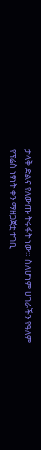ታላቅ ድልና የለውጡ ትሩፋት ነው። ስለሆነም ሀገራችን የዓለም የፕሬስ ነፃነት ቀን ማዘጋጀቷ ተገቢ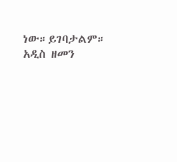ነው።ይገባታልም።
አዲስ ዘመን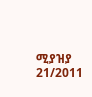ሚያዝያ 21/2011